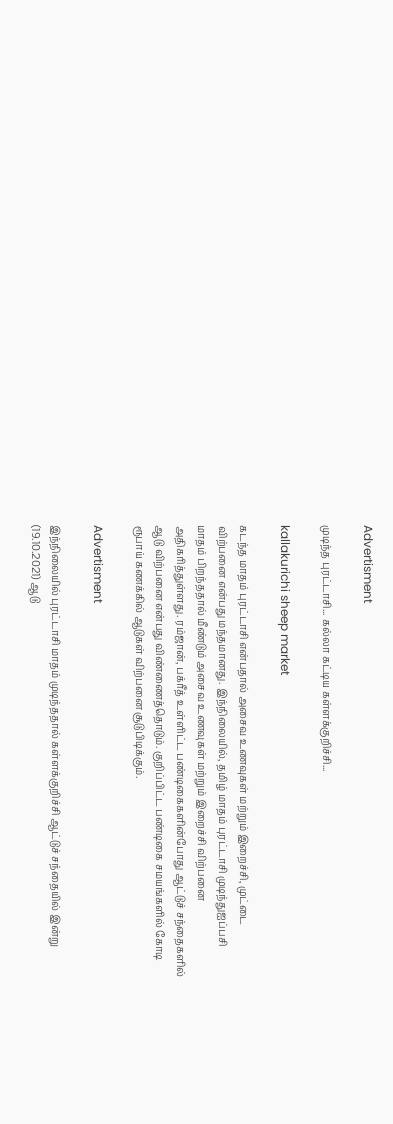Advertisment

முடிந்த புரட்டாசி... கல்லா கட்டிய கள்ளக்குறிச்சி...

kallakurichi sheep market

கடந்த மாதம் புரட்டாசி என்பதால் அசைவ உணவுகள் மற்றும் இறைச்சி, முட்டை விற்பனை என்பது மந்தமானது. இந்நிலையில், தமிழ் மாதம் புரட்டாசி முடிந்துஐப்பசி மாதம் பிறந்ததால் மீண்டும் அசைவ உணவுகள் மற்றும் இறைச்சி விற்பனை அதிகரித்துள்ளது. ரம்ஜான், பக்ரீத் உள்ளிட்ட பண்டிகைகளின்போது ஆட்டுச் சந்தைகளில் ஆடு விற்பனை என்பது விண்ணைத்தொடும். குறிப்பிட்ட பண்டிகை சமயங்களில் கோடி ரூபாய் கணக்கில் ஆடுகள் விற்பனை சூடுபிடிக்கும்.

Advertisment

இந்நிலையில் புரட்டாசி மாதம் முடிந்ததால் கள்ளக்குறிச்சி ஆட்டுச் சந்தையில் இன்று (19.10.2021) ஆடு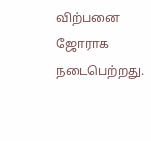விற்பனை ஜோராக நடைபெற்றது.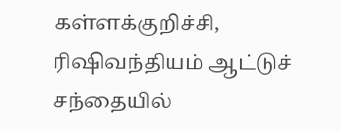கள்ளக்குறிச்சி, ரிஷிவந்தியம் ஆட்டுச் சந்தையில்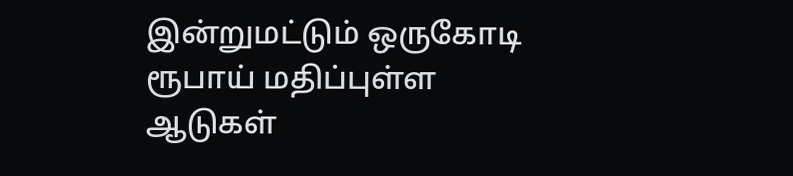இன்றுமட்டும் ஒருகோடி ரூபாய் மதிப்புள்ள ஆடுகள்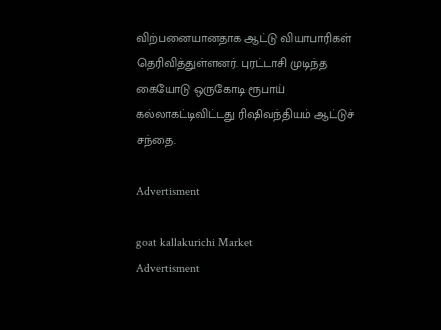விற்பனையானதாக ஆட்டு வியாபாரிகள் தெரிவித்துள்ளனர். புரட்டாசி முடிந்த கையோடு ஒருகோடி ரூபாய் கல்லாகட்டிவிட்டது ரிஷிவந்தியம் ஆட்டுச் சந்தை.

Advertisment

goat kallakurichi Market
Advertisment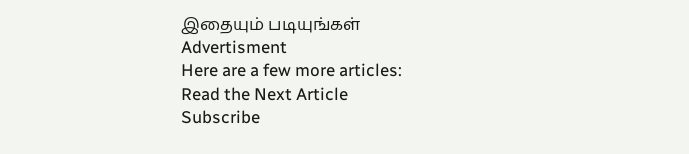இதையும் படியுங்கள்
Advertisment
Here are a few more articles:
Read the Next Article
Subscribe